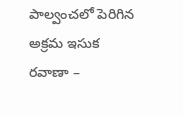పాల్వంచలో పెరిగిన అక్రమ ఇసుక రవాణా –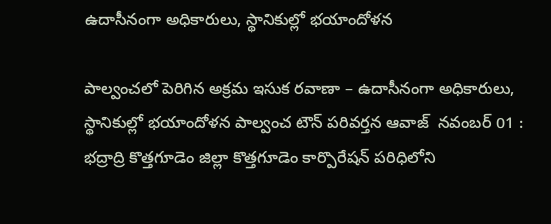ఉదాసీనంగా అధికారులు, స్థానికుల్లో భయాందోళన

పాల్వంచలో పెరిగిన అక్రమ ఇసుక రవాణా – ఉదాసీనంగా అధికారులు, స్థానికుల్లో భయాందోళన పాల్వంచ టౌన్ పరివర్తన ఆవాజ్  నవంబర్ 01 : భద్రాద్రి కొత్తగూడెం జిల్లా కొత్తగూడెం కార్పొరేషన్ పరిధిలోని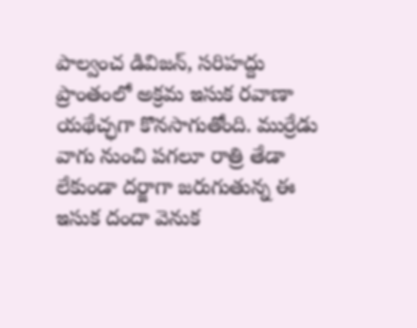పాల్వంచ డివిజన్, సరిహద్దు ప్రాంతంలో అక్రమ ఇసుక రవాణా యథేచ్ఛగా కొనసాగుతోంది. ముర్రేడు వాగు నుంచి పగలూ రాత్రి తేడా లేకుండా దర్జాగా జరుగుతున్న ఈ ఇసుక దందా వెనుక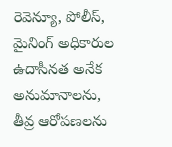రెవెన్యూ, పోలీస్, మైనింగ్ అధికారుల ఉదాసీనత అనేక అనుమానాలను, తీవ్ర ఆరోపణలను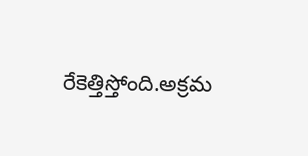రేకెత్తిస్తోంది.అక్రమ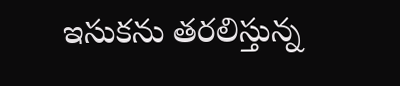ఇసుకను తరలిస్తున్న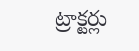ట్రాక్టర్లు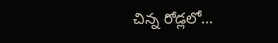చిన్న రోడ్లలో...